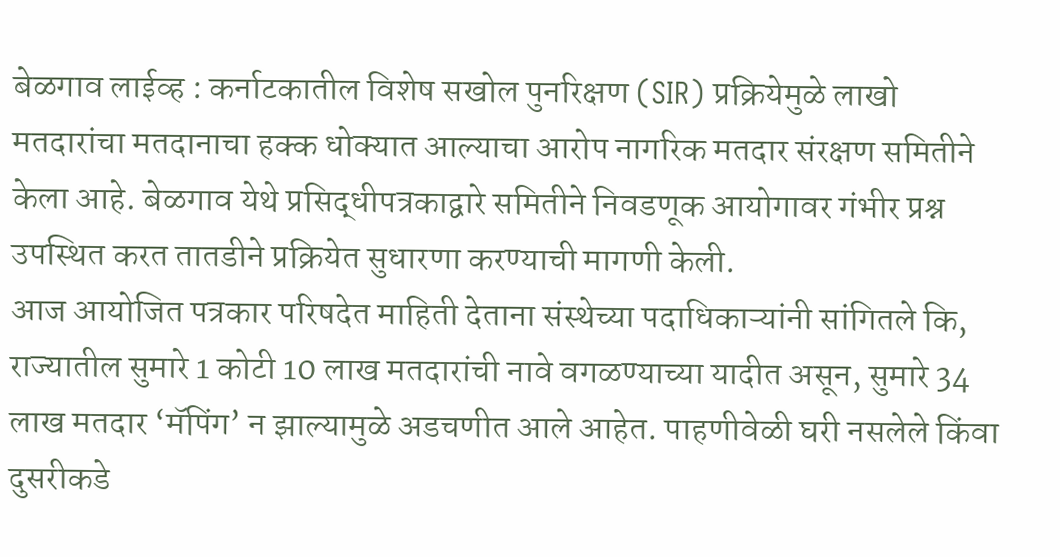बेळगाव लाईव्ह : कर्नाटकातील विशेष सखोल पुनरिक्षण (SIR) प्रक्रियेमुळे लाखो मतदारांचा मतदानाचा हक्क धोक्यात आल्याचा आरोप नागरिक मतदार संरक्षण समितीने केला आहे. बेळगाव येथे प्रसिद्धीपत्रकाद्वारे समितीने निवडणूक आयोगावर गंभीर प्रश्न उपस्थित करत तातडीने प्रक्रियेत सुधारणा करण्याची मागणी केली.
आज आयोजित पत्रकार परिषदेत माहिती देताना संस्थेच्या पदाधिकाऱ्यांनी सांगितले कि, राज्यातील सुमारे 1 कोटी 10 लाख मतदारांची नावे वगळण्याच्या यादीत असून, सुमारे 34 लाख मतदार ‘मॅपिंग’ न झाल्यामुळे अडचणीत आले आहेत. पाहणीवेळी घरी नसलेले किंवा दुसरीकडे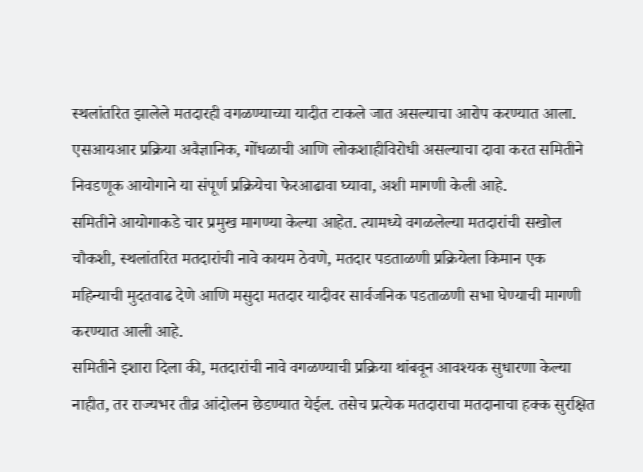स्थलांतरित झालेले मतदारही वगळण्याच्या यादीत टाकले जात असल्याचा आरोप करण्यात आला. एसआयआर प्रक्रिया अवैज्ञानिक, गोंधळाची आणि लोकशाहीविरोधी असल्याचा दावा करत समितीने निवडणूक आयोगाने या संपूर्ण प्रक्रियेचा फेरआढावा घ्यावा, अशी मागणी केली आहे.
समितीने आयोगाकडे चार प्रमुख मागण्या केल्या आहेत. त्यामध्ये वगळलेल्या मतदारांची सखोल चौकशी, स्थलांतरित मतदारांची नावे कायम ठेवणे, मतदार पडताळणी प्रक्रियेला किमान एक महिन्याची मुदतवाढ देणे आणि मसुदा मतदार यादीवर सार्वजनिक पडताळणी सभा घेण्याची मागणी करण्यात आली आहे.
समितीने इशारा दिला की, मतदारांची नावे वगळण्याची प्रक्रिया थांबवून आवश्यक सुधारणा केल्या नाहीत, तर राज्यभर तीव्र आंदोलन छेडण्यात येईल. तसेच प्रत्येक मतदाराचा मतदानाचा हक्क सुरक्षित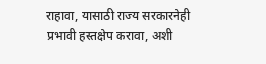राहावा, यासाठी राज्य सरकारनेही प्रभावी हस्तक्षेप करावा, अशी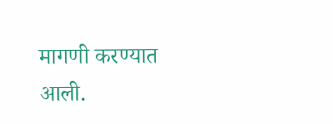मागणी करण्यात आली.